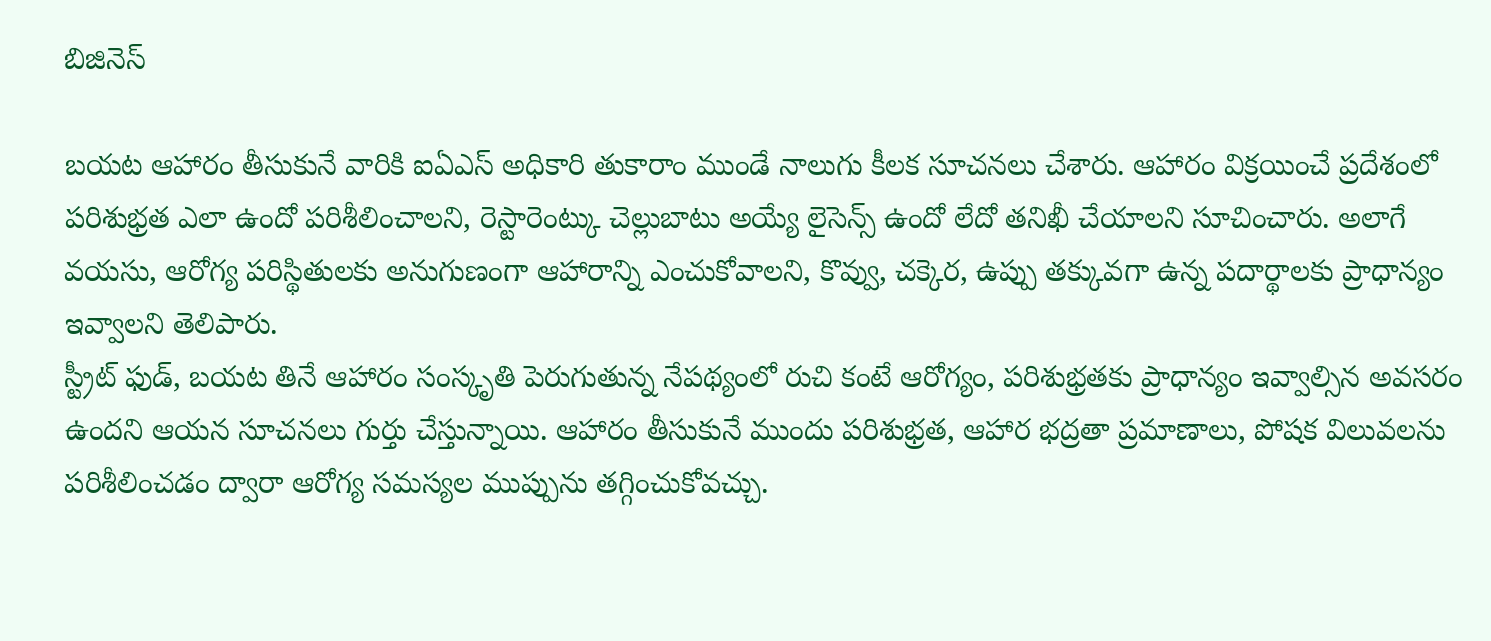బిజినెస్

బయట ఆహారం తీసుకునే వారికి ఐఏఎస్ అధికారి తుకారాం ముండే నాలుగు కీలక సూచనలు చేశారు. ఆహారం విక్రయించే ప్రదేశంలో పరిశుభ్రత ఎలా ఉందో పరిశీలించాలని, రెస్టారెంట్కు చెల్లుబాటు అయ్యే లైసెన్స్ ఉందో లేదో తనిఖీ చేయాలని సూచించారు. అలాగే వయసు, ఆరోగ్య పరిస్థితులకు అనుగుణంగా ఆహారాన్ని ఎంచుకోవాలని, కొవ్వు, చక్కెర, ఉప్పు తక్కువగా ఉన్న పదార్థాలకు ప్రాధాన్యం ఇవ్వాలని తెలిపారు.
స్ట్రీట్ ఫుడ్, బయట తినే ఆహారం సంస్కృతి పెరుగుతున్న నేపథ్యంలో రుచి కంటే ఆరోగ్యం, పరిశుభ్రతకు ప్రాధాన్యం ఇవ్వాల్సిన అవసరం ఉందని ఆయన సూచనలు గుర్తు చేస్తున్నాయి. ఆహారం తీసుకునే ముందు పరిశుభ్రత, ఆహార భద్రతా ప్రమాణాలు, పోషక విలువలను పరిశీలించడం ద్వారా ఆరోగ్య సమస్యల ముప్పును తగ్గించుకోవచ్చు.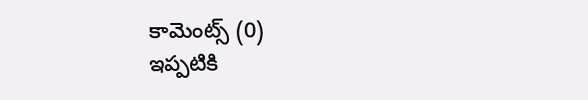కామెంట్స్ (0)
ఇప్పటికి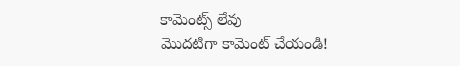కామెంట్స్ లేవు
మొదటిగా కామెంట్ చేయండి!